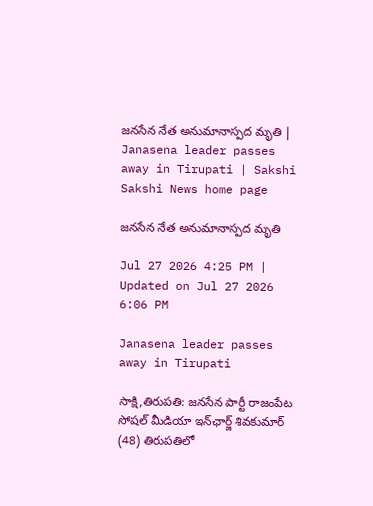జనసేన నేత అనుమానాస్పద మృతి | Janasena leader passes away in Tirupati | Sakshi
Sakshi News home page

జనసేన నేత అనుమానాస్పద మృతి

Jul 27 2026 4:25 PM | Updated on Jul 27 2026 6:06 PM

Janasena leader passes away in Tirupati

సాక్షి,తిరుపతి: జనసేన పార్టీ రాజంపేట సోషల్ మీడియా ఇన్‌ఛార్జ్ శివకుమార్ (48) తిరుపతిలో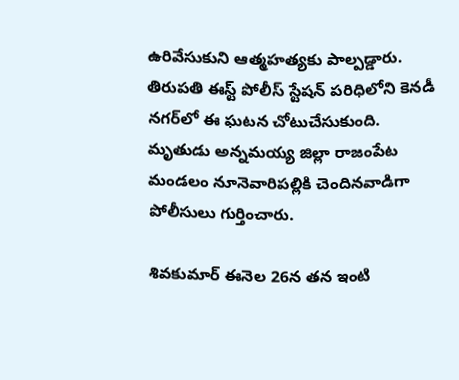ఉరివేసుకుని ఆత్మహత్యకు పాల్పడ్డారు. తిరుపతి ఈస్ట్ పోలీస్ స్టేషన్ పరిధిలోని కెనడీ నగర్‌లో ఈ ఘటన చోటుచేసుకుంది. మృతుడు అన్నమయ్య జిల్లా రాజంపేట మండలం నూనెవారిపల్లికి చెందినవాడిగా పోలీసులు గుర్తించారు.

శివకుమార్ ఈనెల 26న తన ఇంటి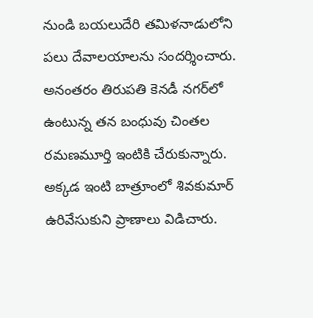నుండి బయలుదేరి తమిళనాడులోని పలు దేవాలయాలను సందర్శించారు. అనంతరం తిరుపతి కెనడీ నగర్‌లో ఉంటున్న తన బంధువు చింతల రమణమూర్తి ఇంటికి చేరుకున్నారు. అక్కడ ఇంటి బాత్రూంలో శివకుమార్ ఉరివేసుకుని ప్రాణాలు విడిచారు.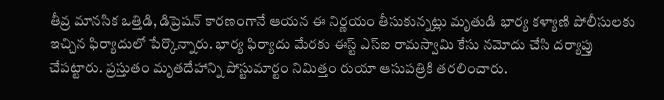తీవ్ర మానసిక ఒత్తిడి, డిప్రెషన్ కారణంగానే ఆయన ఈ నిర్ణయం తీసుకున్నట్లు మృతుడి భార్య కళ్యాణి పోలీసులకు ఇచ్చిన ఫిర్యాదులో పేర్కొన్నారు. భార్య ఫిర్యాదు మేరకు ఈస్ట్ ఎస్ఐ రామస్వామి కేసు నమోదు చేసి దర్యాప్తు చేపట్టారు. ప్రస్తుతం మృతదేహాన్ని పోస్టుమార్టం నిమిత్తం రుయా ఆసుపత్రికి తరలించారు.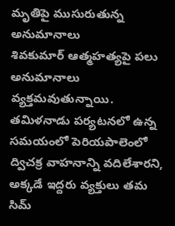మృతిపై ముసురుతున్న అనుమానాలు
శివకుమార్ ఆత్మహత్యపై పలు అనుమానాలు వ్యక్తమవుతున్నాయి. తమిళనాడు పర్యటనలో ఉన్న సమయంలో పెరియపాలెంలో ద్విచక్ర వాహనాన్ని వదిలేశారని, అక్కడే ఇద్దరు వ్యక్తులు తమ సిమ్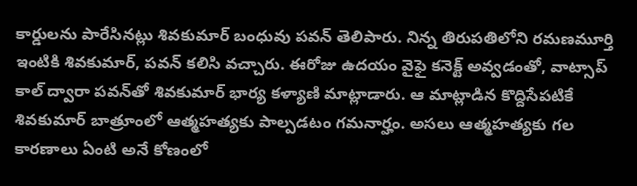కార్డులను పారేసినట్లు శివకుమార్ బంధువు పవన్ తెలిపారు. నిన్న తిరుపతిలోని రమణమూర్తి ఇంటికి శివకుమార్, పవన్ కలిసి వచ్చారు. ఈరోజు ఉదయం వైఫై కనెక్ట్ అవ్వడంతో, వాట్సాప్ కాల్ ద్వారా పవన్‌తో శివకుమార్ భార్య కళ్యాణి మాట్లాడారు. ఆ మాట్లాడిన కొద్దిసేపటికే శివకుమార్ బాత్రూంలో ఆత్మహత్యకు పాల్పడటం గమనార్హం. అసలు ఆత్మహత్యకు గల కారణాలు ఏంటి అనే కోణంలో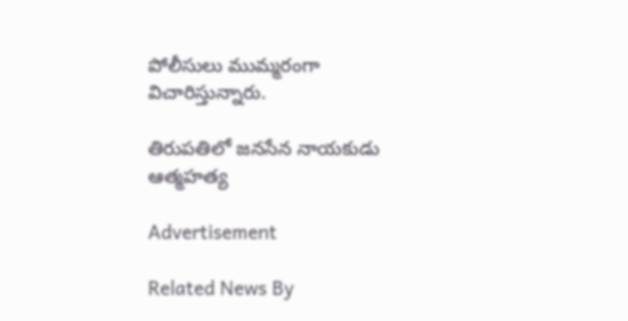పోలీసులు ముమ్మరంగా విచారిస్తున్నారు.

తిరుపతిలో జనసేన నాయకుడు ఆత్మహత్య

Advertisement

Related News By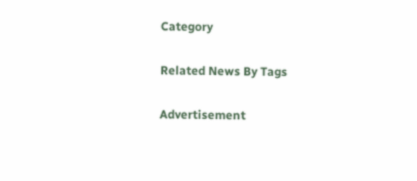Category

Related News By Tags

Advertisement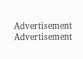Advertisement
Advertisement